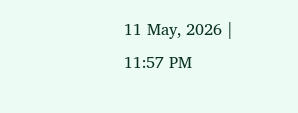11 May, 2026 | 11:57 PM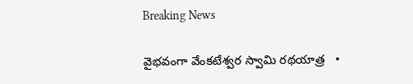Breaking News

వైభవంగా వేంకటేశ్వర స్వామి రథయాత్ర   •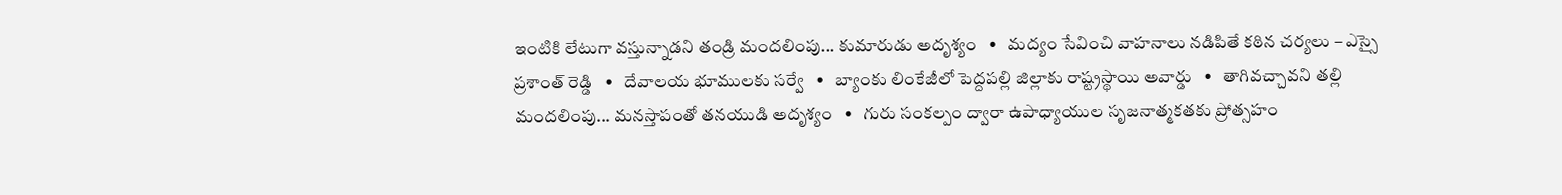ఇంటికి లేటుగా వస్తున్నాడని తండ్రి మందలింపు... కుమారుడు అదృశ్యం   •   మద్యం సేవించి వాహనాలు నడిపితే కఠిన చర్యలు – ఎస్సై ప్రశాంత్ రెడ్డి   •   దేవాలయ భూములకు సర్వే   •   బ్యాంకు లింకేజీలో పెద్దపల్లి జిల్లాకు రాష్ట్రస్థాయి అవార్డు   •   తాగివచ్చావని తల్లి మందలింపు... మనస్తాపంతో తనయుడి అదృశ్యం   •   గురు సంకల్పం ద్వారా ఉపాధ్యాయుల సృజనాత్మకతకు ప్రోత్సహం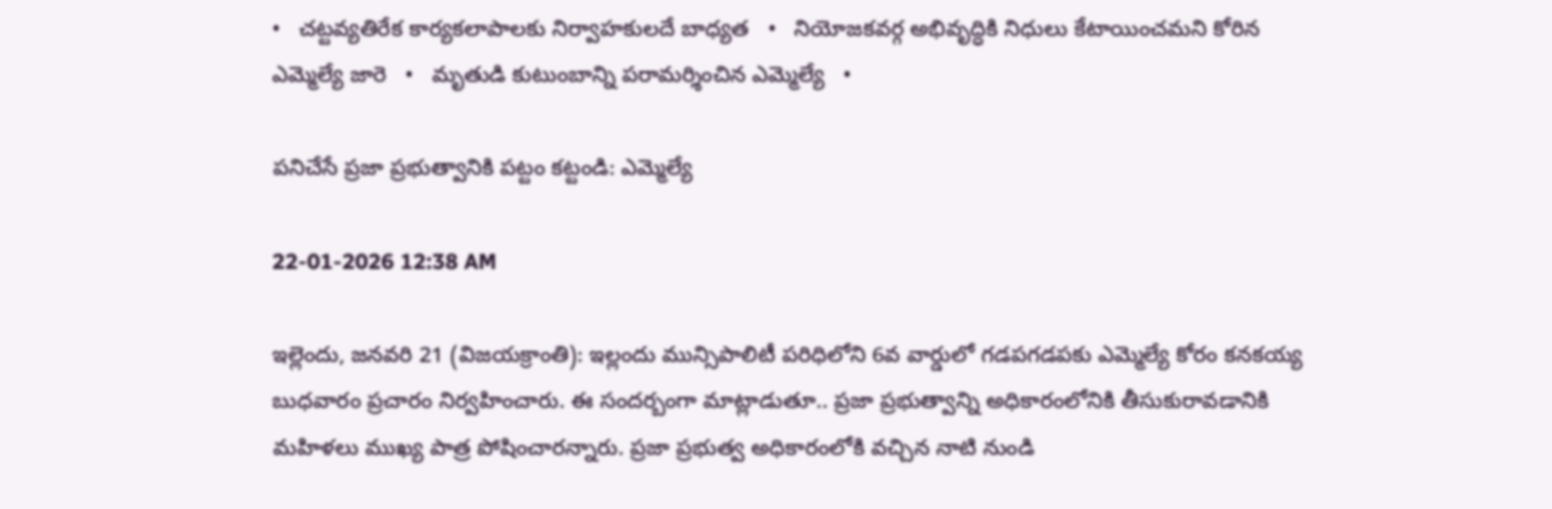•   చట్టవ్యతిరేక కార్యకలాపాలకు నిర్వాహకులదే బాధ్యత   •   నియోజకవర్గ అభివృద్ధికి నిధులు కేటాయించమని కోరిన ఎమ్మెల్యే జారె   •   మృతుడి కుటుంబాన్ని పరామర్శించిన ఎమ్మెల్యే   •

పనిచేసే ప్రజా ప్రభుత్వానికి పట్టం కట్టండి: ఎమ్మెల్యే

22-01-2026 12:38 AM

ఇల్లెందు, జనవరి 21 (విజయక్రాంతి): ఇల్లందు మున్సిపాలిటీ పరిధిలోని 6వ వార్డులో గడపగడపకు ఎమ్మెల్యే కోరం కనకయ్య బుధవారం ప్రచారం నిర్వహించారు. ఈ సందర్బంగా మాట్లాడుతూ.. ప్రజా ప్రభుత్వాన్ని అధికారంలోనికి తీసుకురావడానికి మహిళలు ముఖ్య పాత్ర పోషించారన్నారు. ప్రజా ప్రభుత్వ అధికారంలోకి వచ్చిన నాటి నుండి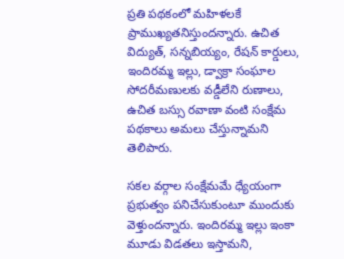ప్రతి పథకంలో మహిళలకే ప్రాముఖ్యతనిస్తుందన్నారు. ఉచిత విద్యుత్, సన్నబియ్యం, రేషన్ కార్డులు, ఇందిరమ్మ ఇల్లు, డ్వాక్రా సంఘాల సోదరీమణులకు వడ్డీలేని రుణాలు, ఉచిత బస్సు రవాణా వంటి సంక్షేమ పథకాలు అమలు చేస్తున్నామని తెలిపారు.

సకల వర్గాల సంక్షేమమే ధ్యేయంగా ప్రభుత్వం పనిచేసుకుంటూ ముందుకు వెళ్తుందన్నారు. ఇందిరమ్మ ఇల్లు ఇంకా మూడు విడతలు ఇస్తామని,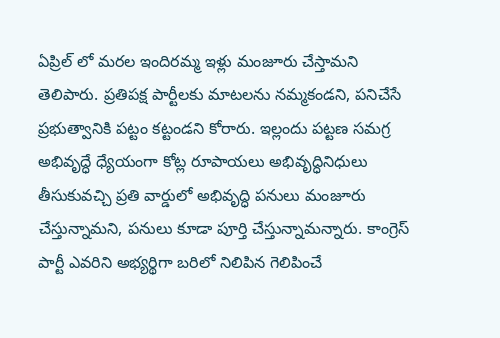ఏప్రిల్ లో మరల ఇందిరమ్మ ఇళ్లు మంజూరు చేస్తామని తెలిపారు. ప్రతిపక్ష పార్టీలకు మాటలను నమ్మకండని, పనిచేసే ప్రభుత్వానికి పట్టం కట్టండని కోరారు. ఇల్లందు పట్టణ సమగ్ర అభివృద్ధే ధ్యేయంగా కోట్ల రూపాయలు అభివృద్ధినిధులు తీసుకువచ్చి ప్రతి వార్డులో అభివృద్ధి పనులు మంజూరు చేస్తున్నామని, పనులు కూడా పూర్తి చేస్తున్నామన్నారు. కాంగ్రెస్ పార్టీ ఎవరిని అభ్యర్థిగా బరిలో నిలిపిన గెలిపించే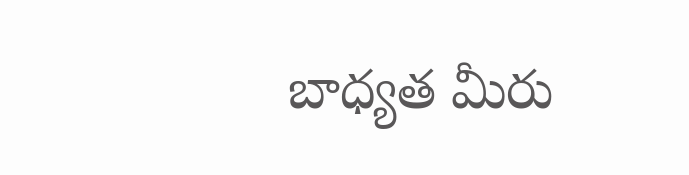బాధ్యత మీరు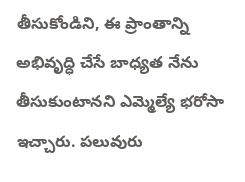తీసుకోండిని, ఈ ప్రాంతాన్ని అభివృద్ధి చేసే బాధ్యత నేను తీసుకుంటానని ఎమ్మెల్యే భరోసా ఇచ్చారు. పలువురు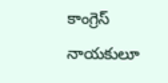కాంగ్రెస్ నాయకులూ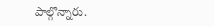పాల్గొన్నారు.